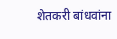शेतकरी बांधवांना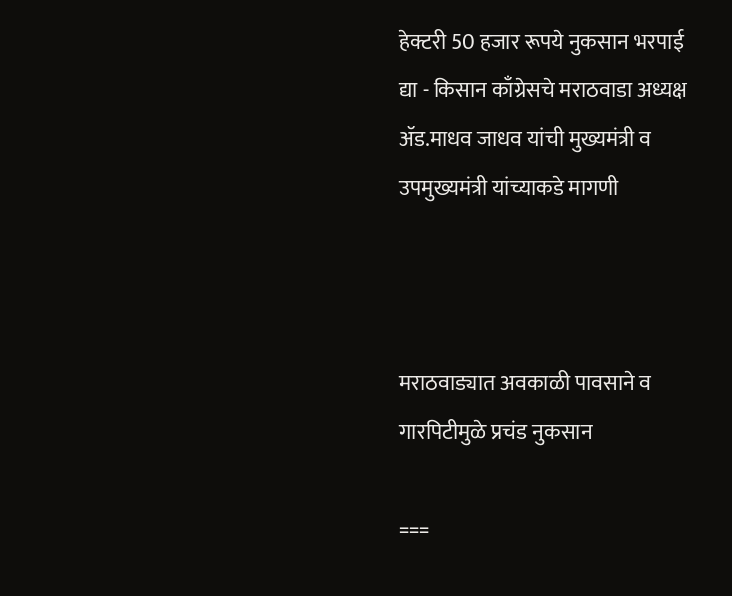हेक्टरी 50 हजार रूपये नुकसान भरपाई द्या - किसान काँग्रेसचे मराठवाडा अध्यक्ष ॲड.माधव जाधव यांची मुख्यमंत्री व उपमुख्यमंत्री यांच्याकडे मागणी



मराठवाड्यात अवकाळी पावसाने व गारपिटीमुळे प्रचंड नुकसान

===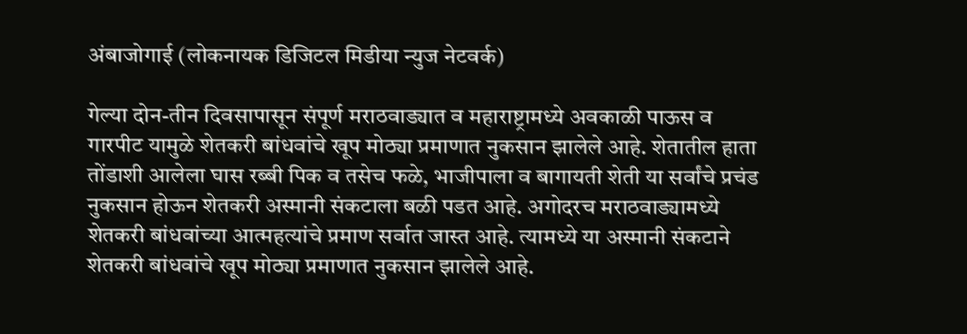अंबाजोगाई (लोकनायक डिजिटल मिडीया न्युज नेटवर्क)

गेल्या दोन-तीन दिवसापासून संपूर्ण मराठवाड्यात व महाराष्ट्रामध्ये अवकाळी पाऊस व गारपीट यामुळे शेतकरी बांधवांचे खूप मोठ्या प्रमाणात नुकसान झालेले आहे. शेतातील हाता तोंडाशी आलेला घास रब्बी पिक व तसेच फळे, भाजीपाला व बागायती शेती या सर्वांचे प्रचंड नुकसान होऊन शेतकरी अस्मानी संकटाला बळी पडत आहे. अगोदरच मराठवाड्यामध्ये शेतकरी बांधवांच्या आत्महत्यांचे प्रमाण सर्वात जास्त आहे. त्यामध्ये या अस्मानी संकटाने शेतकरी बांधवांचे खूप मोठ्या प्रमाणात नुकसान झालेले आहे.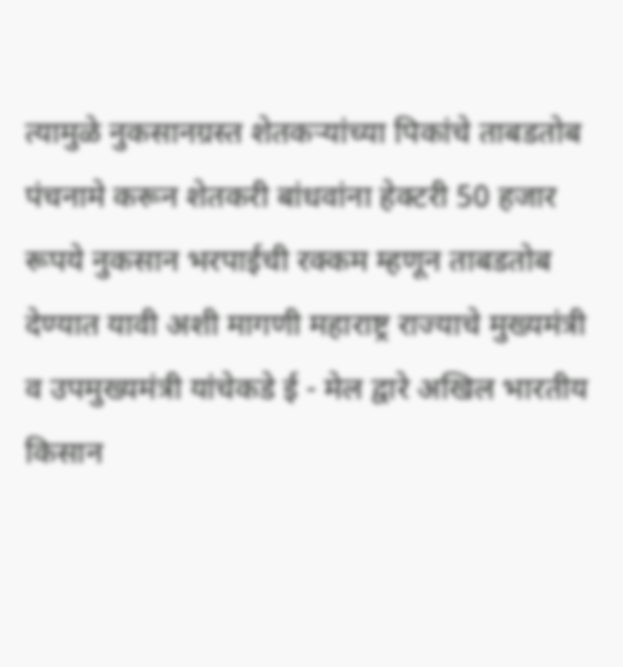त्यामुळे नुकसानग्रस्त शेतकऱ्यांच्या पिकांचे ताबडतोब पंचनामे करून शेतकरी बांधवांना हेक्टरी 50 हजार रूपये नुकसान भरपाईची रक्कम म्हणून ताबडतोब देण्यात यावी अशी मागणी महाराष्ट्र राज्याचे मुख्यमंत्री व उपमुख्यमंत्री यांचेकडे ई - मेल द्वारे अखिल भारतीय किसान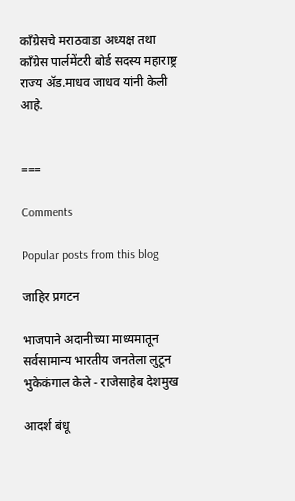काँग्रेसचे मराठवाडा अध्यक्ष तथा काँग्रेस पार्लमेंटरी बोर्ड सदस्य महाराष्ट्र राज्य ॲड.माधव जाधव यांनी केली आहे.


===

Comments

Popular posts from this blog

जाहिर प्रगटन

भाजपाने अदानीच्या माध्यमातून सर्वसामान्य भारतीय जनतेला लुटून भुकेकंगाल केले - राजेसाहेब देशमुख

आदर्श बंधू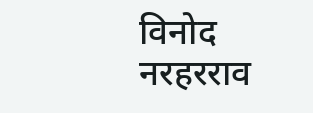विनोद नरहरराव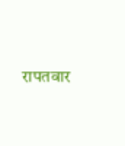रापतवार